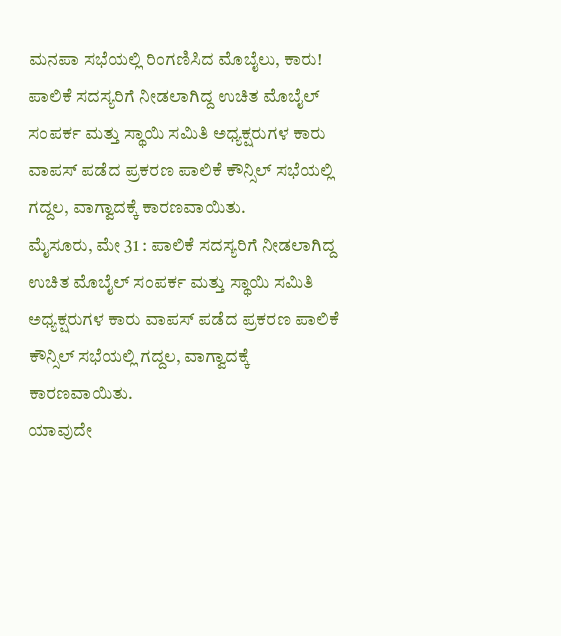ಮನಪಾ ಸಭೆಯಲ್ಲಿ ರಿಂಗಣಿಸಿದ ಮೊಬೈಲು, ಕಾರು!
ಪಾಲಿಕೆ ಸದಸ್ಯರಿಗೆ ನೀಡಲಾಗಿದ್ದ ಉಚಿತ ಮೊಬೈಲ್ ಸಂಪರ್ಕ ಮತ್ತು ಸ್ಥಾಯಿ ಸಮಿತಿ ಅಧ್ಯಕ್ಷರುಗಳ ಕಾರು ವಾಪಸ್ ಪಡೆದ ಪ್ರಕರಣ ಪಾಲಿಕೆ ಕೌನ್ಸಿಲ್ ಸಭೆಯಲ್ಲಿ ಗದ್ದಲ, ವಾಗ್ವಾದಕ್ಕೆ ಕಾರಣವಾಯಿತು.
ಮೈಸೂರು, ಮೇ 31 : ಪಾಲಿಕೆ ಸದಸ್ಯರಿಗೆ ನೀಡಲಾಗಿದ್ದ ಉಚಿತ ಮೊಬೈಲ್ ಸಂಪರ್ಕ ಮತ್ತು ಸ್ಥಾಯಿ ಸಮಿತಿ ಅಧ್ಯಕ್ಷರುಗಳ ಕಾರು ವಾಪಸ್ ಪಡೆದ ಪ್ರಕರಣ ಪಾಲಿಕೆ ಕೌನ್ಸಿಲ್ ಸಭೆಯಲ್ಲಿ ಗದ್ದಲ, ವಾಗ್ವಾದಕ್ಕೆ ಕಾರಣವಾಯಿತು.
ಯಾವುದೇ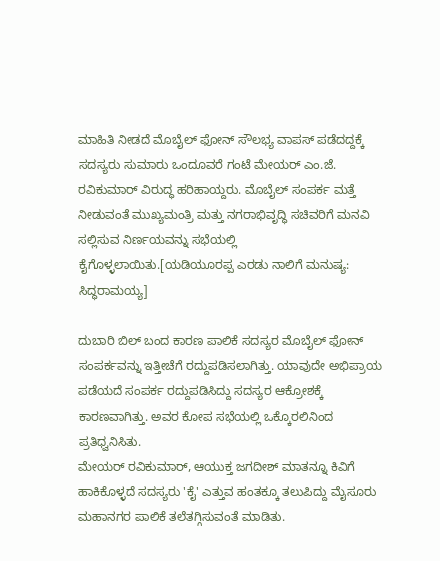ಮಾಹಿತಿ ನೀಡದೆ ಮೊಬೈಲ್ ಫೋನ್ ಸೌಲಭ್ಯ ವಾಪಸ್ ಪಡೆದದ್ದಕ್ಕೆ ಸದಸ್ಯರು ಸುಮಾರು ಒಂದೂವರೆ ಗಂಟೆ ಮೇಯರ್ ಎಂ.ಜೆ. ರವಿಕುಮಾರ್ ವಿರುದ್ಧ ಹರಿಹಾಯ್ದರು. ಮೊಬೈಲ್ ಸಂಪರ್ಕ ಮತ್ತೆ ನೀಡುವಂತೆ ಮುಖ್ಯಮಂತ್ರಿ ಮತ್ತು ನಗರಾಭಿವೃದ್ಧಿ ಸಚಿವರಿಗೆ ಮನವಿ ಸಲ್ಲಿಸುವ ನಿರ್ಣಯವನ್ನು ಸಭೆಯಲ್ಲಿ ಕೈಗೊಳ್ಳಲಾಯಿತು.[ಯಡಿಯೂರಪ್ಪ ಎರಡು ನಾಲಿಗೆ ಮನುಷ್ಯ: ಸಿದ್ಧರಾಮಯ್ಯ]

ದುಬಾರಿ ಬಿಲ್ ಬಂದ ಕಾರಣ ಪಾಲಿಕೆ ಸದಸ್ಯರ ಮೊಬೈಲ್ ಫೋನ್ ಸಂಪರ್ಕವನ್ನು ಇತ್ತೀಚೆಗೆ ರದ್ದುಪಡಿಸಲಾಗಿತ್ತು. ಯಾವುದೇ ಅಭಿಪ್ರಾಯ ಪಡೆಯದೆ ಸಂಪರ್ಕ ರದ್ದುಪಡಿಸಿದ್ದು ಸದಸ್ಯರ ಆಕ್ರೋಶಕ್ಕೆ ಕಾರಣವಾಗಿತ್ತು. ಅವರ ಕೋಪ ಸಭೆಯಲ್ಲಿ ಒಕ್ಕೊರಲಿನಿಂದ ಪ್ರತಿಧ್ವನಿಸಿತು.
ಮೇಯರ್ ರವಿಕುಮಾರ್, ಆಯುಕ್ತ ಜಗದೀಶ್ ಮಾತನ್ನೂ ಕಿವಿಗೆ ಹಾಕಿಕೊಳ್ಳದೆ ಸದಸ್ಯರು 'ಕೈ' ಎತ್ತುವ ಹಂತಕ್ಕೂ ತಲುಪಿದ್ದು ಮೈಸೂರು ಮಹಾನಗರ ಪಾಲಿಕೆ ತಲೆತಗ್ಗಿಸುವಂತೆ ಮಾಡಿತು.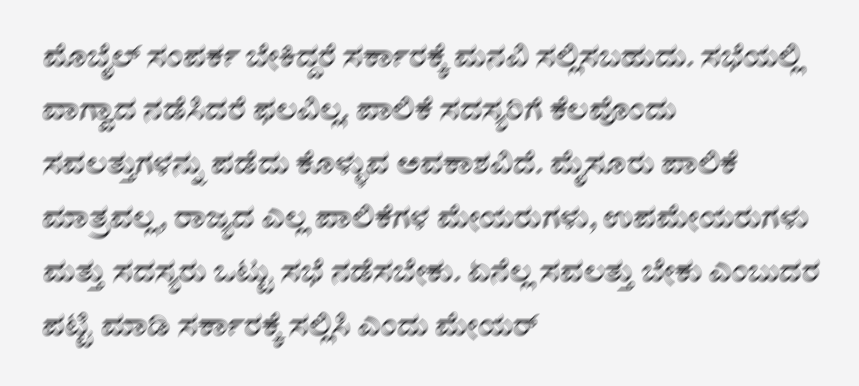ಮೊಬೈಲ್ ಸಂಪರ್ಕ ಬೇಕಿದ್ದರೆ ಸರ್ಕಾರಕ್ಕೆ ಮನವಿ ಸಲ್ಲಿಸಬಹುದು. ಸಭೆಯಲ್ಲಿ ವಾಗ್ವಾದ ನಡೆಸಿದರೆ ಫಲವಿಲ್ಲ. ಪಾಲಿಕೆ ಸದಸ್ಯರಿಗೆ ಕೆಲವೊಂದು ಸವಲತ್ತುಗಳನ್ನು ಪಡೆದು ಕೊಳ್ಳುವ ಅವಕಾಶವಿದೆ. ಮೈಸೂರು ಪಾಲಿಕೆ ಮಾತ್ರವಲ್ಲ, ರಾಜ್ಯದ ಎಲ್ಲ ಪಾಲಿಕೆಗಳ ಮೇಯರುಗಳು, ಉಪಮೇಯರುಗಳು ಮತ್ತು ಸದಸ್ಯರು ಒಟ್ಟು ಸಭೆ ನಡೆಸಬೇಕು. ಏನೆಲ್ಲ ಸವಲತ್ತು ಬೇಕು ಎಂಬುದರ ಪಟ್ಟಿ ಮಾಡಿ ಸರ್ಕಾರಕ್ಕೆ ಸಲ್ಲಿಸಿ ಎಂದು ಮೇಯರ್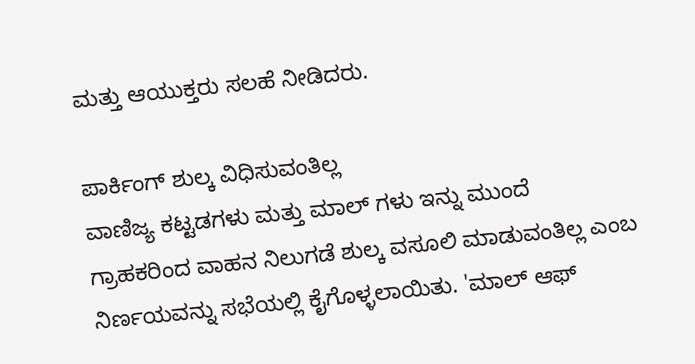ಮತ್ತು ಆಯುಕ್ತರು ಸಲಹೆ ನೀಡಿದರು.

ಪಾರ್ಕಿಂಗ್ ಶುಲ್ಕ ವಿಧಿಸುವಂತಿಲ್ಲ
ವಾಣಿಜ್ಯ ಕಟ್ಟಡಗಳು ಮತ್ತು ಮಾಲ್ ಗಳು ಇನ್ನು ಮುಂದೆ ಗ್ರಾಹಕರಿಂದ ವಾಹನ ನಿಲುಗಡೆ ಶುಲ್ಕ ವಸೂಲಿ ಮಾಡುವಂತಿಲ್ಲ ಎಂಬ ನಿರ್ಣಯವನ್ನು ಸಭೆಯಲ್ಲಿ ಕೈಗೊಳ್ಳಲಾಯಿತು. 'ಮಾಲ್ ಆಫ್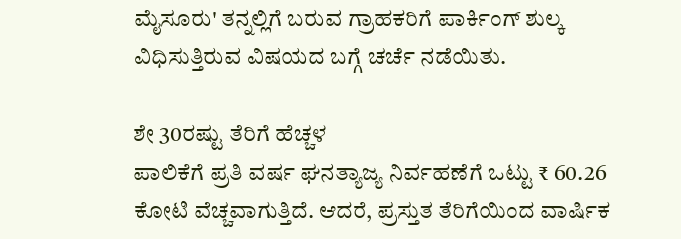ಮೈಸೂರು' ತನ್ನಲ್ಲಿಗೆ ಬರುವ ಗ್ರಾಹಕರಿಗೆ ಪಾರ್ಕಿಂಗ್ ಶುಲ್ಕ ವಿಧಿಸುತ್ತಿರುವ ವಿಷಯದ ಬಗ್ಗೆ ಚರ್ಚೆ ನಡೆಯಿತು.

ಶೇ 30ರಷ್ಟು ತೆರಿಗೆ ಹೆಚ್ಚಳ
ಪಾಲಿಕೆಗೆ ಪ್ರತಿ ವರ್ಷ ಘನತ್ಯಾಜ್ಯ ನಿರ್ವಹಣೆಗೆ ಒಟ್ಟು ₹ 60.26 ಕೋಟಿ ವೆಚ್ಚವಾಗುತ್ತಿದೆ. ಆದರೆ, ಪ್ರಸ್ತುತ ತೆರಿಗೆಯಿಂದ ವಾರ್ಷಿಕ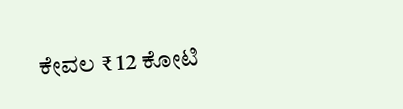ಕೇವಲ ₹ 12 ಕೋಟಿ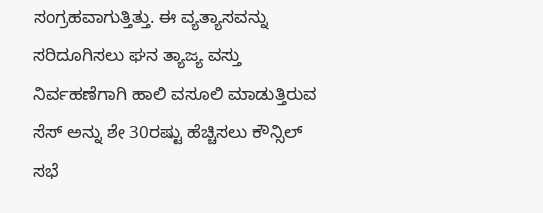ಸಂಗ್ರಹವಾಗುತ್ತಿತ್ತು. ಈ ವ್ಯತ್ಯಾಸವನ್ನು ಸರಿದೂಗಿಸಲು ಘನ ತ್ಯಾಜ್ಯ ವಸ್ತು ನಿರ್ವಹಣೆಗಾಗಿ ಹಾಲಿ ವಸೂಲಿ ಮಾಡುತ್ತಿರುವ ಸೆಸ್ ಅನ್ನು ಶೇ 30ರಷ್ಟು ಹೆಚ್ಚಿಸಲು ಕೌನ್ಸಿಲ್ ಸಭೆ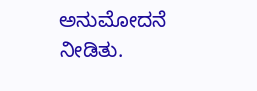ಅನುಮೋದನೆ ನೀಡಿತು.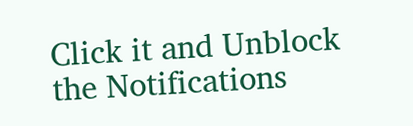Click it and Unblock the Notifications